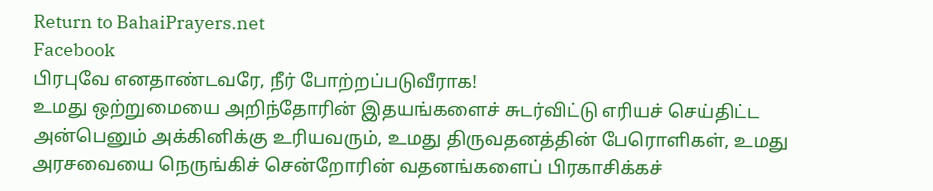Return to BahaiPrayers.net
Facebook
பிரபுவே எனதாண்டவரே, நீர் போற்றப்படுவீராக!
உமது ஒற்றுமையை அறிந்தோரின் இதயங்களைச் சுடர்விட்டு எரியச் செய்திட்ட அன்பெனும் அக்கினிக்கு உரியவரும், உமது திருவதனத்தின் பேரொளிகள், உமது அரசவையை நெருங்கிச் சென்றோரின் வதனங்களைப் பிரகாசிக்கச்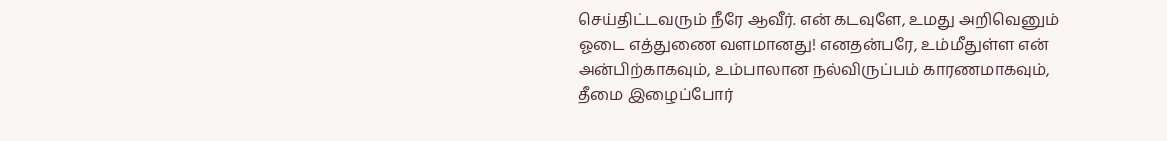செய்திட்டவரும் நீரே ஆவீர். என் கடவுளே, உமது அறிவெனும் ஓடை எத்துணை வளமானது! எனதன்பரே, உம்மீதுள்ள என் அன்பிற்காகவும், உம்பாலான நல்விருப்பம் காரணமாகவும், தீமை இழைப்போர்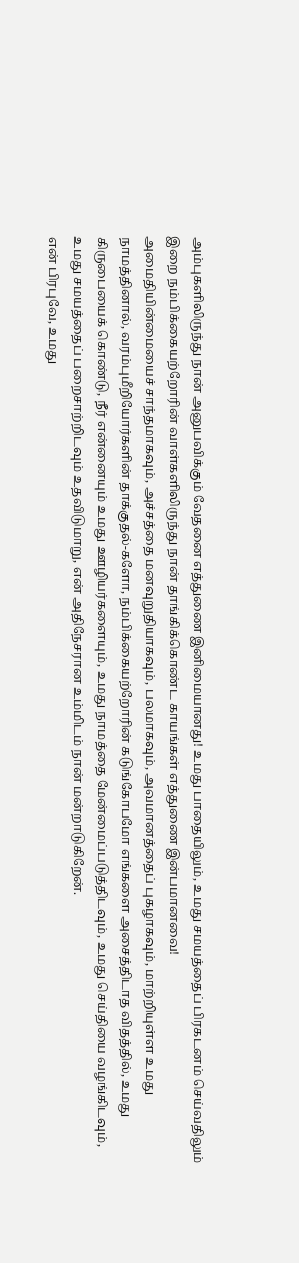அம்புகளிலிருந்து நான் அனுபவிக்கும் வேதனை எத்துணை இனிமையானது! உமது பாதையிலும், உமது சமயத்தைப் பிரகடனம் செய்வதிலும் இறை நம்பிக்கையற்றோரின் வாள்களிலிருந்து நான் தாங்கிக்கொண்ட காயங்கள் எத்துணை இன்பமானவை!
அமைதியின்மையைச் சாந்தமாகவும், அச்சத்தை மனவுறுதியாகவும், பலமாகவும், அவமானத்தைப் புகழாகவும், மாற்றியுள்ள உமது நாமத்தினால், வரம்புமீறியோர்களின் தாக்குதல்-களோ, நம்பிக்கையற்றோரின் கடுங்கோபமோ எங்களை அசைத்திடாத விதத்தில், உமது கிருபையைக் கொண்டு, நீர் என்னையும் உமது ஊழியர்களையும், உமது நாமத்தை மேன்மைப்படுத்திடவும், உமது செய்தியை வழங்கிடவும், உமது சமயத்தைப் பறைசாற்றிடவும் உதவிடுமாறு, என் அதிநேசரான உம்மிடம் நான் மன்றாடுகிறேன்.
என் பிரபுவே, உமது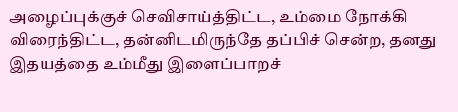அழைப்புக்குச் செவிசாய்த்திட்ட, உம்மை நோக்கி விரைந்திட்ட, தன்னிடமிருந்தே தப்பிச் சென்ற, தனது இதயத்தை உம்மீது இளைப்பாறச்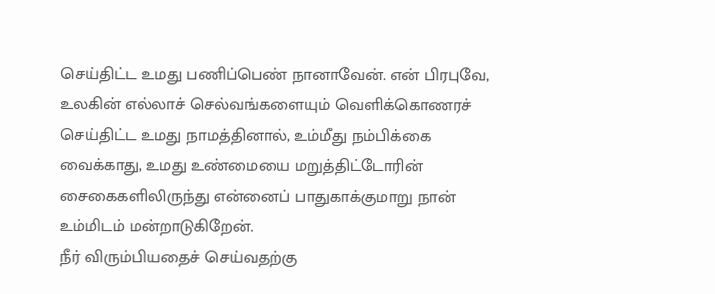செய்திட்ட உமது பணிப்பெண் நானாவேன். என் பிரபுவே, உலகின் எல்லாச் செல்வங்களையும் வெளிக்கொணரச் செய்திட்ட உமது நாமத்தினால், உம்மீது நம்பிக்கை வைக்காது, உமது உண்மையை மறுத்திட்டோரின் சைகைகளிலிருந்து என்னைப் பாதுகாக்குமாறு நான் உம்மிடம் மன்றாடுகிறேன்.
நீர் விரும்பியதைச் செய்வதற்கு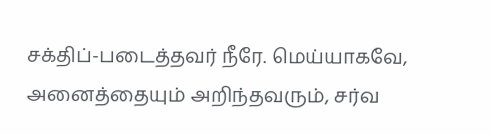சக்திப்-படைத்தவர் நீரே. மெய்யாகவே, அனைத்தையும் அறிந்தவரும், சர்வ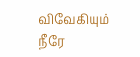விவேகியும் நீரே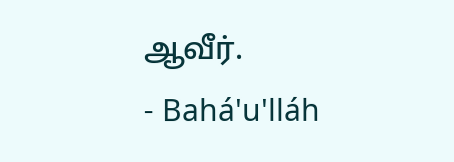ஆவீர்.
- Bahá'u'lláh